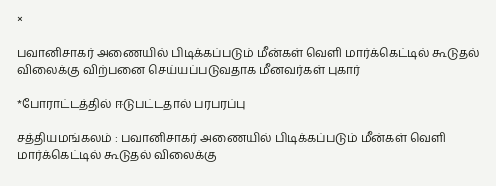×

பவானிசாகர் அணையில் பிடிக்கப்படும் மீன்கள் வெளி மார்க்கெட்டில் கூடுதல் விலைக்கு விற்பனை செய்யப்படுவதாக மீனவர்கள் புகார்

*போராட்டத்தில் ஈடுபட்டதால் பரபரப்பு

சத்தியமங்கலம் : பவானிசாகர் அணையில் பிடிக்கப்படும் மீன்கள் வெளி மார்க்கெட்டில் கூடுதல் விலைக்கு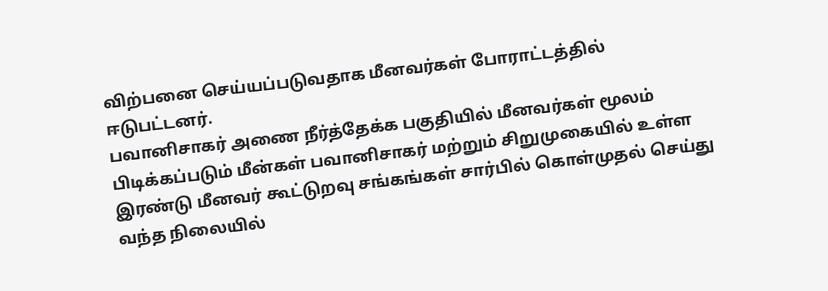விற்பனை செய்யப்படுவதாக மீனவர்கள் போராட்டத்தில் ஈடுபட்டனர்.
பவானிசாகர் அணை நீர்த்தேக்க பகுதியில் மீனவர்கள் மூலம் பிடிக்கப்படும் மீன்கள் பவானிசாகர் மற்றும் சிறுமுகையில் உள்ள இரண்டு மீனவர் கூட்டுறவு சங்கங்கள் சார்பில் கொள்முதல் செய்து வந்த நிலையில்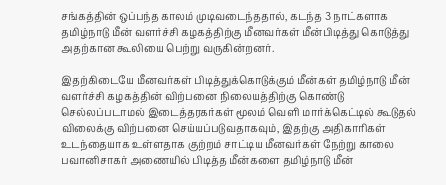சங்கத்தின் ஒப்பந்த காலம் முடிவடைந்ததால், கடந்த 3 நாட்களாக தமிழ்நாடு மீன் வளர்ச்சி கழகத்திற்கு மீனவர்கள் மீன்பிடித்து கொடுத்து அதற்கான கூலியை பெற்று வருகின்றனர்.

இதற்கிடையே மீனவர்கள் பிடித்துக்கொடுக்கும் மீன்கள் தமிழ்நாடு மீன் வளர்ச்சி கழகத்தின் விற்பனை நிலையத்திற்கு கொண்டு செல்லப்படாமல் இடைத்தரகர்கள் மூலம் வெளி மார்க்கெட்டில் கூடுதல் விலைக்கு விற்பனை செய்யப்படுவதாகவும், இதற்கு அதிகாரிகள் உடந்தையாக உள்ளதாக குற்றம் சாட்டிய மீனவர்கள் நேற்று காலை பவானிசாகர் அணையில் பிடித்த மீன்களை தமிழ்நாடு மீன்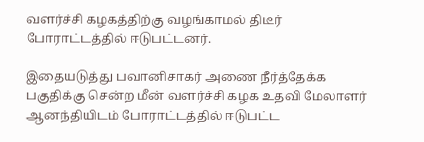வளர்ச்சி கழகத்திற்கு வழங்காமல் திடீர் போராட்டத்தில் ஈடுபட்டனர்.

இதையடுத்து பவானிசாகர் அணை நீர்த்தேக்க பகுதிக்கு சென்ற மீன் வளர்ச்சி கழக உதவி மேலாளர் ஆனந்தியிடம் போராட்டத்தில் ஈடுபட்ட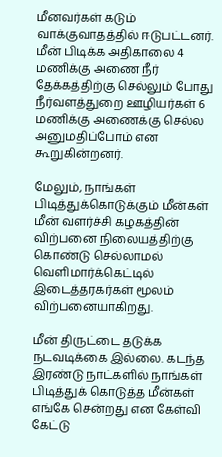மீனவர்கள் கடும் வாக்குவாதத்தில் ஈடுபட்டனர். மீன் பிடிக்க அதிகாலை 4 மணிக்கு அணை நீர் தேக்கத்திற்கு செல்லும் போது நீர்வளத்துறை ஊழியர்கள் 6 மணிக்கு அணைக்கு செல்ல அனுமதிப்போம் என கூறுகின்றனர்.

மேலும், நாங்கள் பிடித்துக்கொடுக்கும் மீன்கள் மீன் வளர்ச்சி கழகத்தின் விற்பனை நிலையத்திற்கு கொண்டு செல்லாமல் வெளிமார்க்கெட்டில் இடைத்தரகர்கள் மூலம் விற்பனையாகிறது.

மீன் திருட்டை தடுக்க நடவடிக்கை இல்லை. கடந்த இரண்டு நாட்களில் நாங்கள் பிடித்துக் கொடுத்த மீன்கள் எங்கே சென்றது என கேள்வி கேட்டு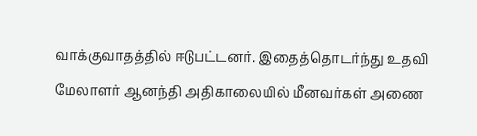வாக்குவாதத்தில் ஈடுபட்டனர். இதைத்தொடர்ந்து உதவி மேலாளர் ஆனந்தி அதிகாலையில் மீனவர்கள் அணை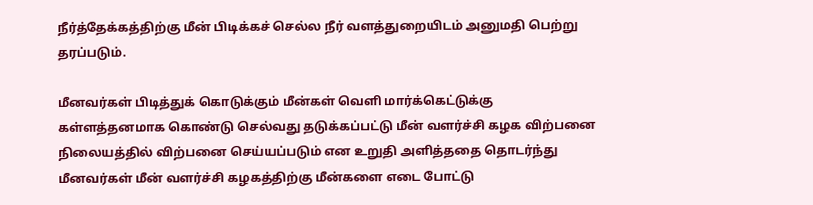நீர்த்தேக்கத்திற்கு மீன் பிடிக்கச் செல்ல நீர் வளத்துறையிடம் அனுமதி பெற்று தரப்படும்.

மீனவர்கள் பிடித்துக் கொடுக்கும் மீன்கள் வெளி மார்க்கெட்டுக்கு கள்ளத்தனமாக கொண்டு செல்வது தடுக்கப்பட்டு மீன் வளர்ச்சி கழக விற்பனை நிலையத்தில் விற்பனை செய்யப்படும் என உறுதி அளித்ததை தொடர்ந்து மீனவர்கள் மீன் வளர்ச்சி கழகத்திற்கு மீன்களை எடை போட்டு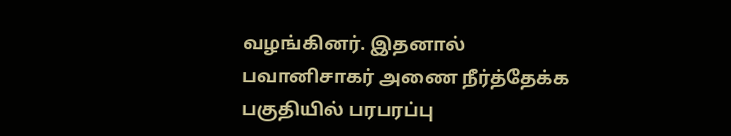வழங்கினர். இதனால் பவானிசாகர் அணை நீர்த்தேக்க பகுதியில் பரபரப்பு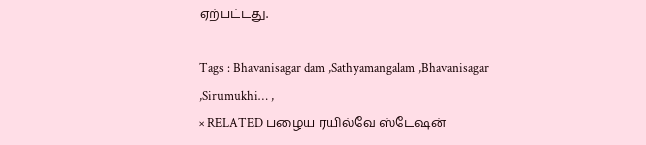ஏற்பட்டது.

Tags : Bhavanisagar dam ,Sathyamangalam ,Bhavanisagar ,Sirumukhi… ,
× RELATED பழைய ரயில்வே ஸ்டேஷன்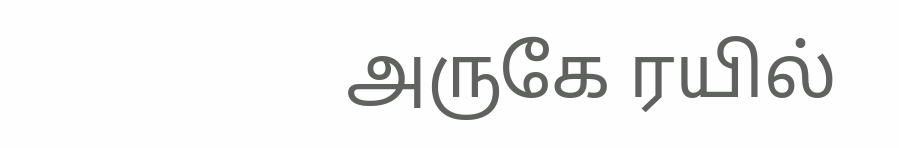அருகே ரயில்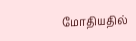மோதியதில்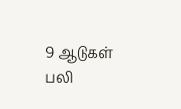9 ஆடுகள் பலி